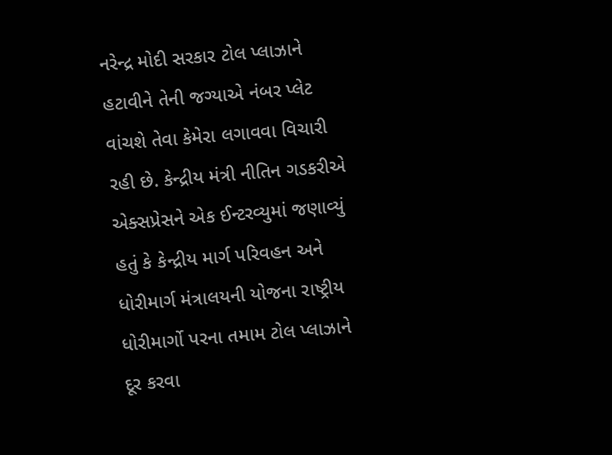નરેન્દ્ર મોદી સરકાર ટોલ પ્લાઝાને હટાવીને તેની જગ્યાએ નંબર પ્લેટ વાંચશે તેવા કેમેરા લગાવવા વિચારી રહી છે. કેન્દ્રીય મંત્રી નીતિન ગડકરીએ એક્સપ્રેસને એક ઈન્ટરવ્યુમાં જણાવ્યું હતું કે કેન્દ્રીય માર્ગ પરિવહન અને ધોરીમાર્ગ મંત્રાલયની યોજના રાષ્ટ્રીય ધોરીમાર્ગો પરના તમામ ટોલ પ્લાઝાને દૂર કરવા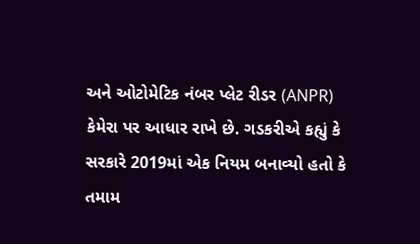અને ઓટોમેટિક નંબર પ્લેટ રીડર (ANPR) કેમેરા પર આધાર રાખે છે. ગડકરીએ કહ્યું કે સરકારે 2019માં એક નિયમ બનાવ્યો હતો કે તમામ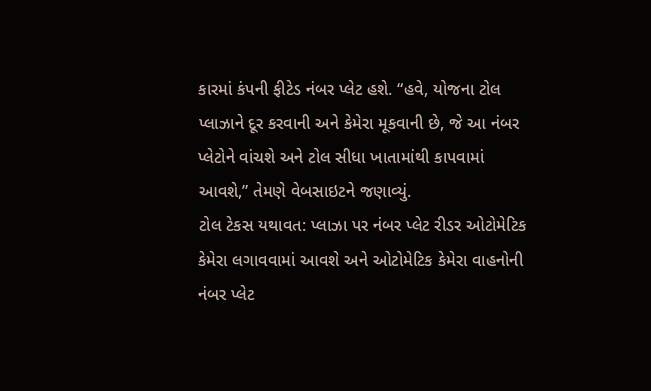કારમાં કંપની ફીટેડ નંબર પ્લેટ હશે. “હવે, યોજના ટોલ પ્લાઝાને દૂર કરવાની અને કેમેરા મૂકવાની છે, જે આ નંબર પ્લેટોને વાંચશે અને ટોલ સીધા ખાતામાંથી કાપવામાં આવશે,” તેમણે વેબસાઇટને જણાવ્યું.
ટોલ ટેકસ યથાવત: પ્લાઝા પર નંબર પ્લેટ રીડર ઓટોમેટિક કેમેરા લગાવવામાં આવશે અને ઓટોમેટિક કેમેરા વાહનોની નંબર પ્લેટ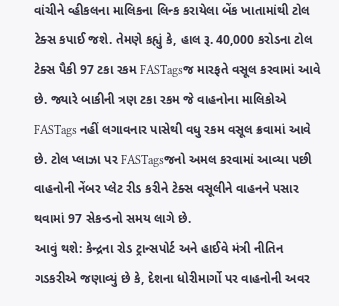વાંચીને વ્હીકલના માલિકના લિન્ક કરાયેલા બેંક ખાતામાંથી ટોલ ટેક્સ કપાઈ જશે. તેમણે કહ્યું કે, હાલ રૂ. 40,000 કરોડના ટોલ ટેક્સ પૈકી 97 ટકા રકમ FASTagsજ મારફતે વસૂલ કરવામાં આવે છે. જ્યારે બાકીની ત્રણ ટકા રકમ જે વાહનોના માલિકોએ FASTags નહીં લગાવનાર પાસેથી વધુ રકમ વસૂલ ક્રવામાં આવે છે. ટોલ પ્લાઝા પર FASTagsજનો અમલ કરવામાં આવ્યા પછી વાહનોની નેંબર પ્લેટ રીડ કરીને ટેક્સ વસૂલીને વાહનને પસાર થવામાં 97 સેકન્ડનો સમય લાગે છે.
આવું થશે: કેન્દ્રના રોડ ટ્રાન્સપોર્ટ અને હાઈવે મંત્રી નીતિન ગડકરીએ જણાવ્યું છે કે, દેશના ધોરીમાર્ગો પર વાહનોની અવર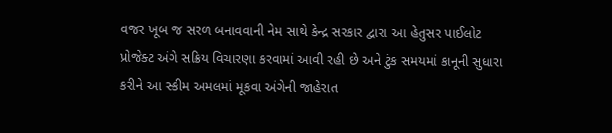વજર ખૂબ જ સરળ બનાવવાની નેમ સાથે કેન્દ્ર સરકાર દ્વારા આ હેતુસર પાઈલોટ પ્રોજેક્ટ અંગે સક્રિય વિચારણા કરવામાં આવી રહી છે અને ટુંક સમયમાં કાનૂની સુધારા કરીને આ સ્કીમ અમલમાં મૂકવા અંગેની જાહેરાત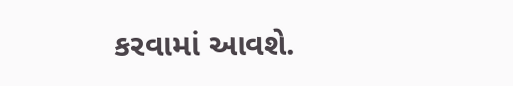કરવામાં આવશે.